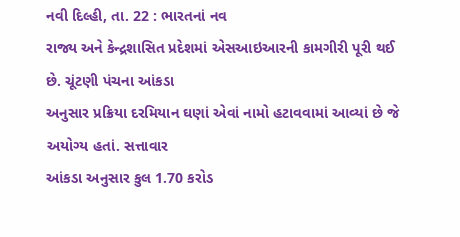નવી દિલ્હી, તા. 22 : ભારતનાં નવ
રાજ્ય અને કેન્દ્રશાસિત પ્રદેશમાં એસઆઇઆરની કામગીરી પૂરી થઈ છે. ચૂંટણી પંચના આંકડા
અનુસાર પ્રક્રિયા દરમિયાન ઘણાં એવાં નામો હટાવવામાં આવ્યાં છે જે અયોગ્ય હતાં. સત્તાવાર
આંકડા અનુસાર કુલ 1.70 કરોડ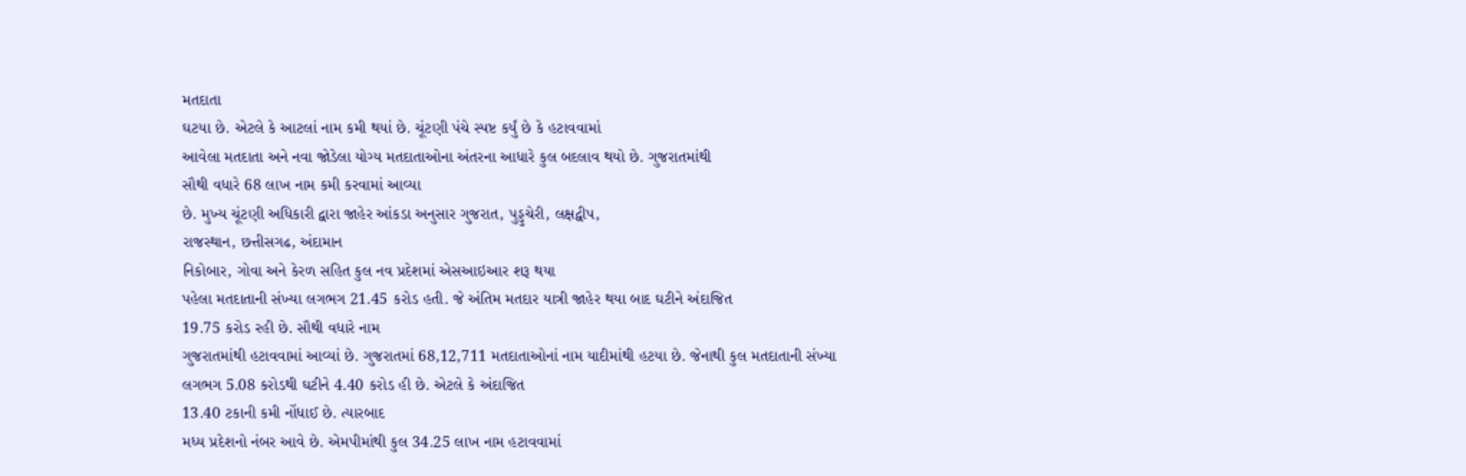મતદાતા
ઘટયા છે. એટલે કે આટલાં નામ કમી થયાં છે. ચૂંટણી પંચે સ્પષ્ટ કર્યું છે કે હટાવવામાં
આવેલા મતદાતા અને નવા જોડેલા યોગ્ય મતદાતાઓના અંતરના આધારે કુલ બદલાવ થયો છે. ગુજરાતમાંથી
સૌથી વધારે 68 લાખ નામ કમી કરવામાં આવ્યા
છે. મુખ્ય ચૂંટણી અધિકારી દ્વારા જાહેર આંકડા અનુસાર ગુજરાત, પુડ્ડુચેરી, લક્ષદ્વીપ,
રાજસ્થાન, છત્તીસગઢ, અંદામાન
નિકોબાર, ગોવા અને કેરળ સહિત કુલ નવ પ્રદેશમાં એસઆઇઆર શરૂ થયા
પહેલા મતદાતાની સંખ્યા લગભગ 21.45 કરોડ હતી. જે અંતિમ મતદાર યાત્રી જાહેર થયા બાદ ઘટીને અંદાજિત
19.75 કરોડ રહી છે. સૌથી વધારે નામ
ગુજરાતમાંથી હટાવવામાં આવ્યાં છે. ગુજરાતમાં 68,12,711 મતદાતાઓનાં નામ યાદીમાંથી હટયા છે. જેનાથી કુલ મતદાતાની સંખ્યા
લગભગ 5.08 કરોડથી ઘટીને 4.40 કરોડ હી છે. એટલે કે અંદાજિત
13.40 ટકાની કમી નોંધાઈ છે. ત્યારબાદ
મધ્ય પ્રદેશનો નંબર આવે છે. એમપીમાંથી કુલ 34.25 લાખ નામ હટાવવામાં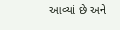આવ્યાં છે અને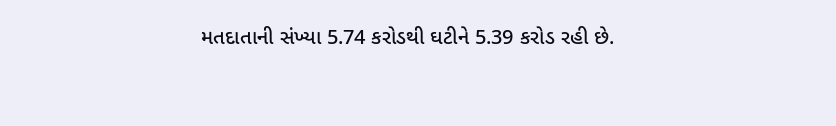મતદાતાની સંખ્યા 5.74 કરોડથી ઘટીને 5.39 કરોડ રહી છે.